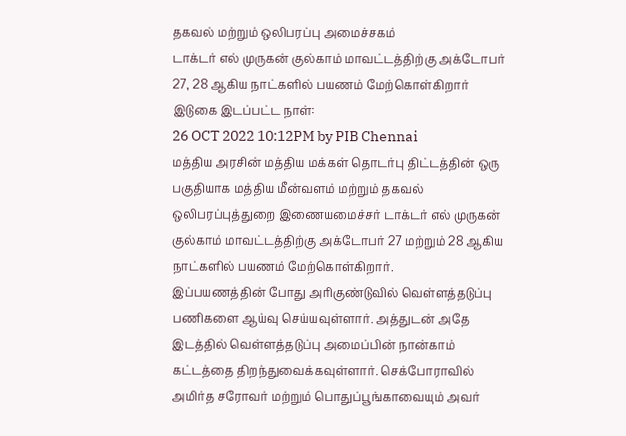தகவல் மற்றும் ஒலிபரப்பு அமைச்சகம்
டாக்டர் எல் முருகன் குல்காம் மாவட்டத்திற்கு அக்டோபர் 27, 28 ஆகிய நாட்களில் பயணம் மேற்கொள்கிறார்
இடுகை இடப்பட்ட நாள்:
26 OCT 2022 10:12PM by PIB Chennai
மத்திய அரசின் மத்திய மக்கள் தொடர்பு திட்டத்தின் ஒரு பகுதியாக மத்திய மீன்வளம் மற்றும் தகவல் ஒலிபரப்புத்துறை இணையமைச்சர் டாக்டர் எல் முருகன் குல்காம் மாவட்டத்திற்கு அக்டோபர் 27 மற்றும் 28 ஆகிய நாட்களில் பயணம் மேற்கொள்கிறார்.
இப்பயணத்தின் போது அரிகுண்டுவில் வெள்ளத்தடுப்பு பணிகளை ஆய்வு செய்யவுள்ளார். அத்துடன் அதே இடத்தில் வெள்ளத்தடுப்பு அமைப்பின் நான்காம் கட்டத்தை திறந்துவைக்கவுள்ளார். செக்போராவில் அமிர்த சரோவர் மற்றும் பொதுப்பூங்காவையும் அவர்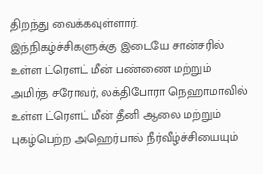திறந்து வைக்கவுள்ளார்.
இந்நிகழ்ச்சிகளுக்கு இடையே சான்சரில் உள்ள ட்ரௌட் மீன் பண்ணை மற்றும் அமிர்த சரோவர், லக்திபோரா நெஹாமாவில் உள்ள ட்ரௌட் மீன் தீனி ஆலை மற்றும் புகழ்பெற்ற அஹெர்பால் நீர்வீழ்ச்சியையும்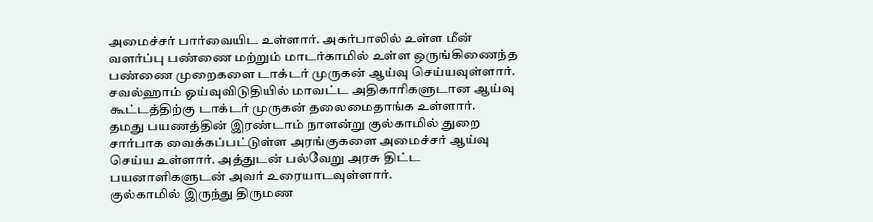அமைச்சர் பார்வையிட உள்ளார். அகர்பாலில் உள்ள மீன் வளர்ப்பு பண்ணை மற்றும் மாடர்காமில் உள்ள ஒருங்கிணைந்த பண்ணை முறைகளை டாக்டர் முருகன் ஆய்வு செய்யவுள்ளார்.
சவல்ஹாம் ஓய்வுவிடுதியில் மாவட்ட அதிகாரிகளுடான ஆய்வு கூட்டத்திற்கு டாக்டர் முருகன் தலைமைதாங்க உள்ளார்.
தமது பயணத்தின் இரண்டாம் நாளன்று குல்காமில் துறை சார்பாக வைக்கப்பட்டுள்ள அரங்குகளை அமைச்சர் ஆய்வு செய்ய உள்ளார். அத்துடன் பல்வேறு அரசு திட்ட பயனாளிகளுடன் அவர் உரையாடவுள்ளார்.
குல்காமில் இருந்து திருமண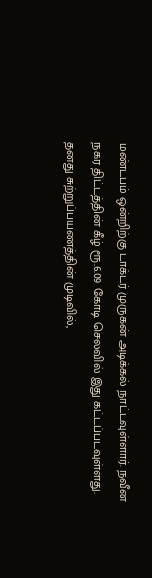மண்டபம் ஒன்றிற்கு டாக்டர் முருகன் அடிக்கல் நாட்டவுள்ளார். நவீன நகர திட்டத்தின் கீழ் ரூ.6.09 கோடி செலவில் இது கட்டப்படவுள்ளது.
தனது சுற்றுப்பயணத்தின் முடிவில்,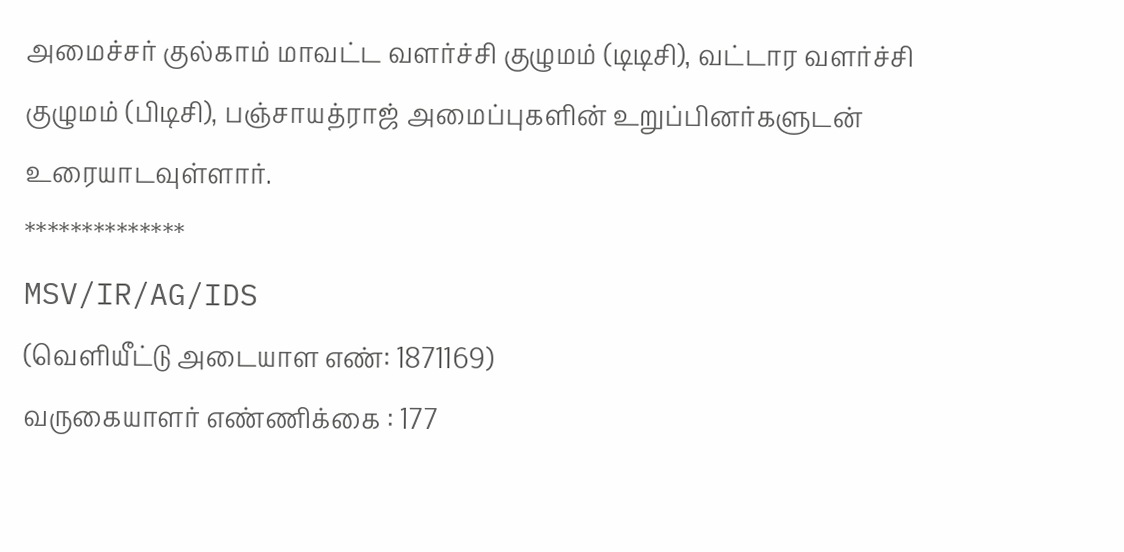அமைச்சர் குல்காம் மாவட்ட வளர்ச்சி குழுமம் (டிடிசி), வட்டார வளர்ச்சி குழுமம் (பிடிசி), பஞ்சாயத்ராஜ் அமைப்புகளின் உறுப்பினர்களுடன் உரையாடவுள்ளார்.
**************
MSV/IR/AG/IDS
(வெளியீட்டு அடையாள எண்: 1871169)
வருகையாளர் எண்ணிக்கை : 177